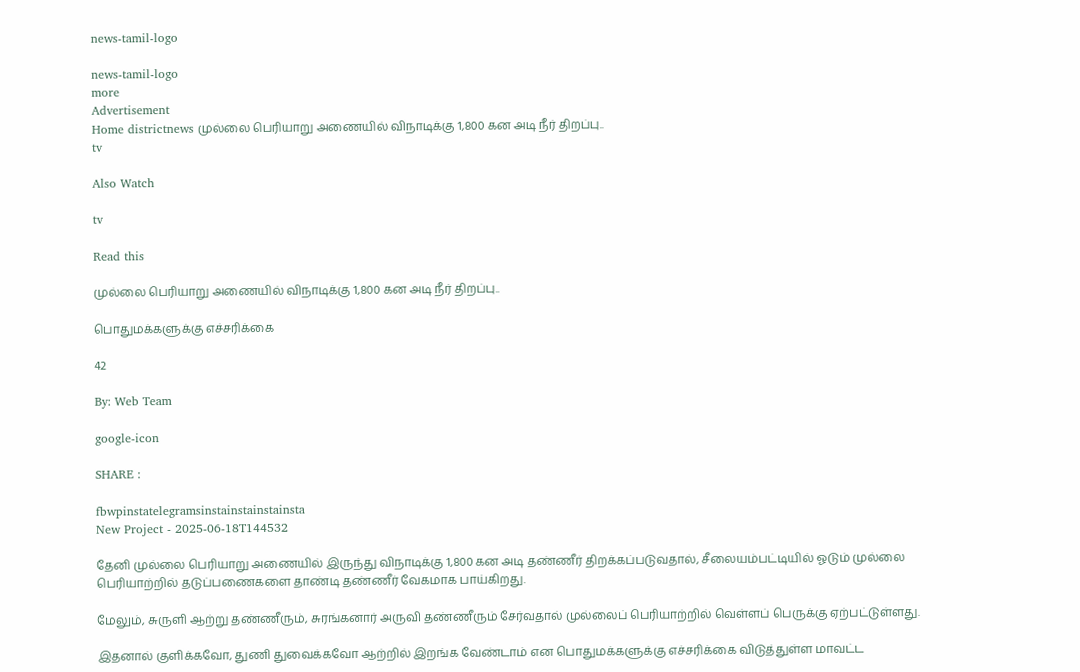news-tamil-logo

news-tamil-logo
more
Advertisement
Home districtnews முல்லை பெரியாறு அணையில் விநாடிக்கு 1,800 கன அடி நீர் திறப்பு..
tv

Also Watch

tv

Read this

முல்லை பெரியாறு அணையில் விநாடிக்கு 1,800 கன அடி நீர் திறப்பு..

பொதுமக்களுக்கு எச்சரிக்கை

42

By: Web Team

google-icon

SHARE :

fbwpinstatelegramsinstainstainstainsta
New Project - 2025-06-18T144532

தேனி முல்லை பெரியாறு அணையில் இருந்து விநாடிக்கு 1,800 கன அடி தண்ணீர் திறக்கப்படுவதால், சீலையம்பட்டியில் ஓடும் முல்லை பெரியாற்றில் தடுப்பணைகளை தாண்டி தண்ணீர் வேகமாக பாய்கிறது.

மேலும், சுருளி ஆற்று தண்ணீரும், சுரங்கனார் அருவி தண்ணீரும் சேர்வதால் முல்லைப் பெரியாற்றில் வெள்ளப் பெருக்கு ஏற்பட்டுள்ளது.

இதனால் குளிக்கவோ, துணி துவைக்கவோ ஆற்றில் இறங்க வேண்டாம் என பொதுமக்களுக்கு எச்சரிக்கை விடுத்துள்ள மாவட்ட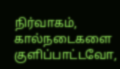நிர்வாகம், கால்நடைகளை குளிப்பாட்டவோ,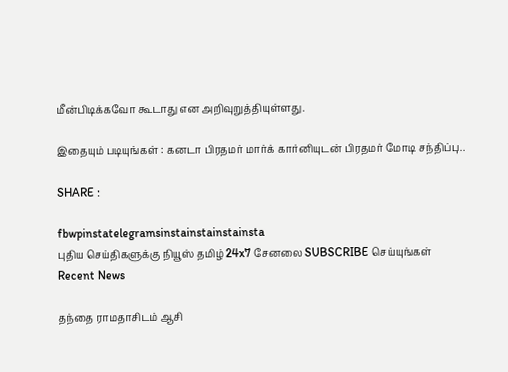மீன்பிடிக்கவோ கூடாது என அறிவுறுத்தியுள்ளது.

இதையும் படியுங்கள் : கனடா பிரதமர் மார்க் கார்னியுடன் பிரதமர் மோடி சந்திப்பு..

SHARE :

fbwpinstatelegramsinstainstainstainsta
புதிய செய்திகளுக்கு நியூஸ் தமிழ் 24x7 சேனலை SUBSCRIBE செய்யுங்கள்
Recent News

தந்தை ராமதாசிடம் ஆசி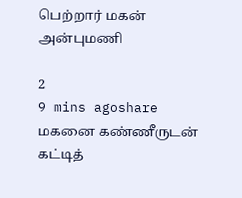பெற்றார் மகன் அன்புமணி

2
9 mins agoshare
மகனை கண்ணீருடன் கட்டித்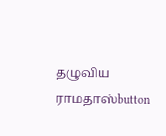தழுவிய ராமதாஸ்button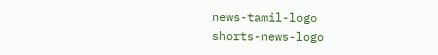news-tamil-logo
shorts-news-logo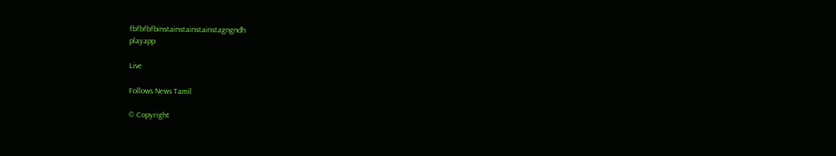fbfbfbfbinstainstainstainstagngndh
playapp

Live

Follows News Tamil

© Copyright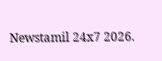Newstamil 24x7 2026.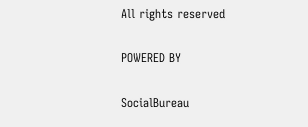All rights reserved

POWERED BY

SocialBureau